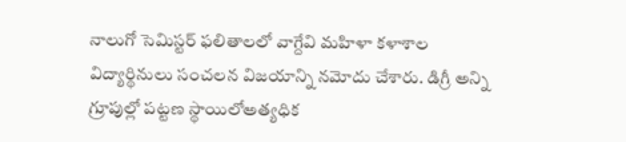నాలుగో సెమిస్టర్ ఫలితాలలో వాగ్దేవి మహిళా కళాశాల విద్యార్థినులు సంచలన విజయాన్ని నమోదు చేశారు. డిగ్రీ అన్ని గ్రూపుల్లో పట్టణ స్థాయిలోఅత్యధిక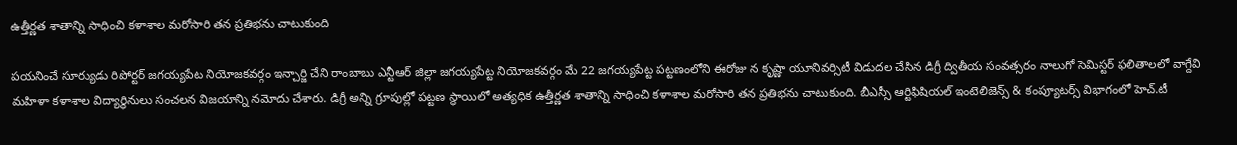ఉత్తీర్ణత శాతాన్ని సాధించి కళాశాల మరోసారి తన ప్రతిభను చాటుకుంది

పయనించే సూర్యుడు రిపోర్టర్ జగయ్యపేట నియోజకవర్గం ఇన్చార్జి చేని రాంబాబు ఎన్టీఆర్ జిల్లా జగయ్యపేట్ట నియోజకవర్గం మే 22 జగయ్యపేట్ట పట్టణంలోని ఈరోజు న కృష్ణా యూనివర్సిటీ విడుదల చేసిన డిగ్రీ ద్వితీయ సంవత్సరం నాలుగో సెమిస్టర్ ఫలితాలలో వాగ్దేవి మహిళా కళాశాల విద్యార్థినులు సంచలన విజయాన్ని నమోదు చేశారు. డిగ్రీ అన్ని గ్రూపుల్లో పట్టణ స్థాయిలో అత్యధిక ఉత్తీర్ణత శాతాన్ని సాధించి కళాశాల మరోసారి తన ప్రతిభను చాటుకుంది. బీఎస్సీ ఆర్టిఫిషియల్ ఇంటెలిజెన్స్ & కంప్యూటర్స్ విభాగంలో హెచ్.టీ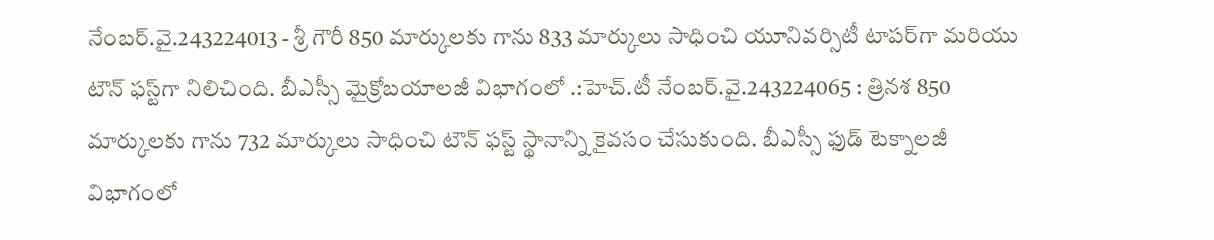నేంబర్.వై.243224013 - శ్రీ గౌరీ 850 మార్కులకు గాను 833 మార్కులు సాధించి యూనివర్సిటీ టాపర్‌గా మరియు టౌన్ ఫస్ట్‌గా నిలిచింది. బీఎస్సీ మైక్రోబయాలజీ విభాగంలో .:హెచ్.టీ నేంబర్.వై.243224065 : త్రినశ 850 మార్కులకు గాను 732 మార్కులు సాధించి టౌన్ ఫస్ట్ స్థానాన్ని కైవసం చేసుకుంది. బీఎస్సీ ఫుడ్ టెక్నాలజీ విభాగంలో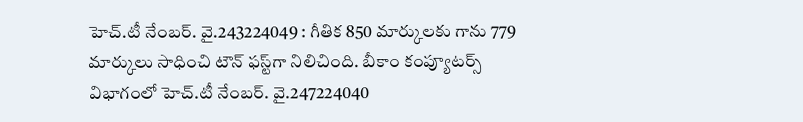హెచ్.టీ నేంబర్. వై.243224049 : గీతిక 850 మార్కులకు గాను 779 మార్కులు సాధించి టౌన్ ఫస్ట్‌గా నిలిచింది. బీకాం కంప్యూటర్స్ విభాగంలో హెచ్.టీ నేంబర్. వై.247224040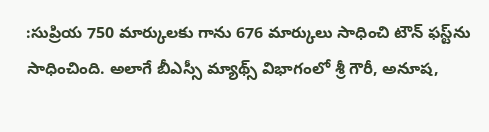:సుప్రియ 750 మార్కులకు గాను 676 మార్కులు సాధించి టౌన్ ఫస్ట్‌ను సాధించింది. అలాగే బీఎస్సీ మ్యాథ్స్ విభాగంలో శ్రీ గౌరీ, అనూష,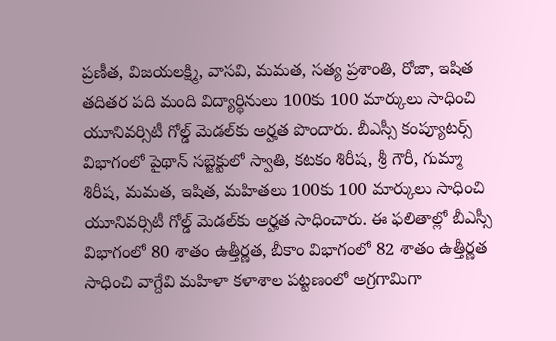ప్రణీత, విజయలక్ష్మి, వాసవి, మమత, సత్య ప్రశాంతి, రోజా, ఇషిత తదితర పది మంది విద్యార్థినులు 100కు 100 మార్కులు సాధించి యూనివర్సిటీ గోల్డ్ మెడల్‌కు అర్హత పొందారు. బీఎస్సీ కంప్యూటర్స్ విభాగంలో పైథాన్ సబ్జెక్టులో స్వాతి, కటకం శిరీష, శ్రీ గౌరీ, గుమ్మా శిరీష, మమత, ఇషిత, మహితలు 100కు 100 మార్కులు సాధించి యూనివర్సిటీ గోల్డ్ మెడల్‌కు అర్హత సాధించారు. ఈ ఫలితాల్లో బీఎస్సీ విభాగంలో 80 శాతం ఉత్తీర్ణత, బీకాం విభాగంలో 82 శాతం ఉత్తీర్ణత సాధించి వాగ్దేవి మహిళా కళాశాల పట్టణంలో అగ్రగామిగా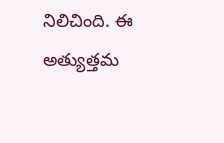నిలిచింది. ఈ అత్యుత్తమ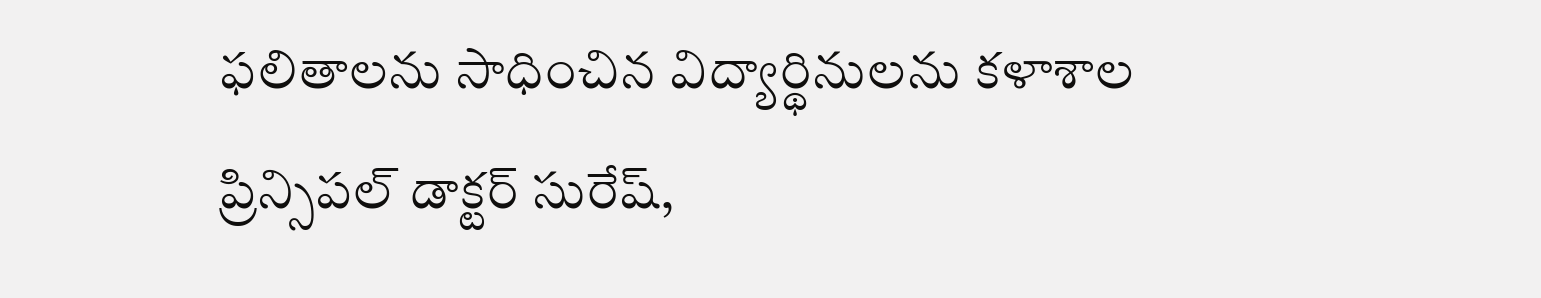ఫలితాలను సాధించిన విద్యార్థినులను కళాశాల ప్రిన్సిపల్ డాక్టర్ సురేష్,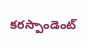కరస్పాండెంట్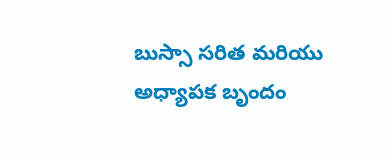బుస్సా సరిత మరియు అధ్యాపక బృందం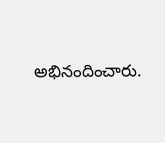అభినందించారు.